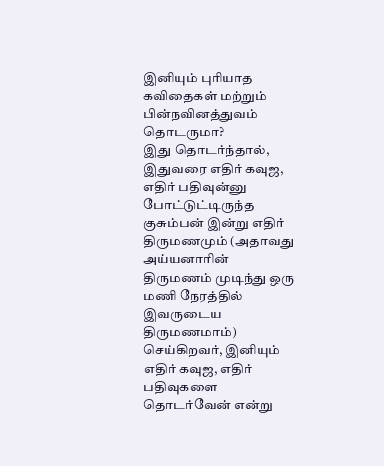இனியும் புரியாத கவிதைகள் மற்றும் பின்நவினத்துவம் தொடருமா?
இது தொடர்ந்தால், இதுவரை எதிர் கவுஜ, எதிர் பதிவுன்னு போட்டுட்டிருந்த குசும்பன் இன்று எதிர் திருமணமும் (அதாவது அய்யனாரின் திருமணம் முடிந்து ஒரு மணி நேரத்தில் இவருடைய திருமணமாம்) செய்கிறவர், இனியும் எதிர் கவுஜ, எதிர் பதிவுகளை தொடர்வேன் என்று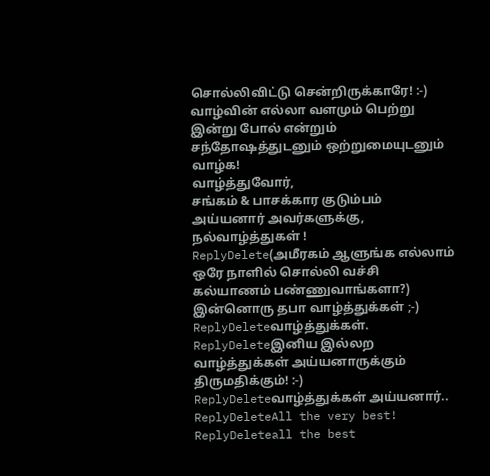சொல்லிவிட்டு சென்றிருக்காரே! :-)
வாழ்வின் எல்லா வளமும் பெற்று இன்று போல் என்றும் சந்தோஷத்துடனும் ஒற்றுமையுடனும் வாழ்க!
வாழ்த்துவோர்,
சங்கம் & பாசக்கார குடும்பம்
அய்யனார் அவர்களுக்கு, நல்வாழ்த்துகள் !
ReplyDelete(அமீரகம் ஆளுங்க எல்லாம் ஒரே நாளில் சொல்லி வச்சி கல்யாணம் பண்ணுவாங்களா?)
இன்னொரு தபா வாழ்த்துக்கள் ;-)
ReplyDeleteவாழ்த்துக்கள்.
ReplyDeleteஇனிய இல்லற வாழ்த்துக்கள் அய்யனாருக்கும் திருமதிக்கும்! :-)
ReplyDeleteவாழ்த்துக்கள் அய்யனார்..
ReplyDeleteAll the very best!
ReplyDeleteall the best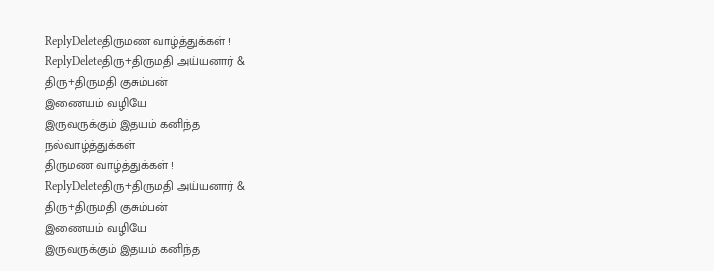ReplyDeleteதிருமண வாழ்த்துக்கள் !
ReplyDeleteதிரு+திருமதி அய்யனார் &
திரு+திருமதி குசும்பன்
இணையம் வழியே
இருவருக்கும் இதயம் கனிந்த
நல்வாழ்த்துக்கள்
திருமண வாழ்த்துக்கள் !
ReplyDeleteதிரு+திருமதி அய்யனார் &
திரு+திருமதி குசும்பன்
இணையம் வழியே
இருவருக்கும் இதயம் கனிந்த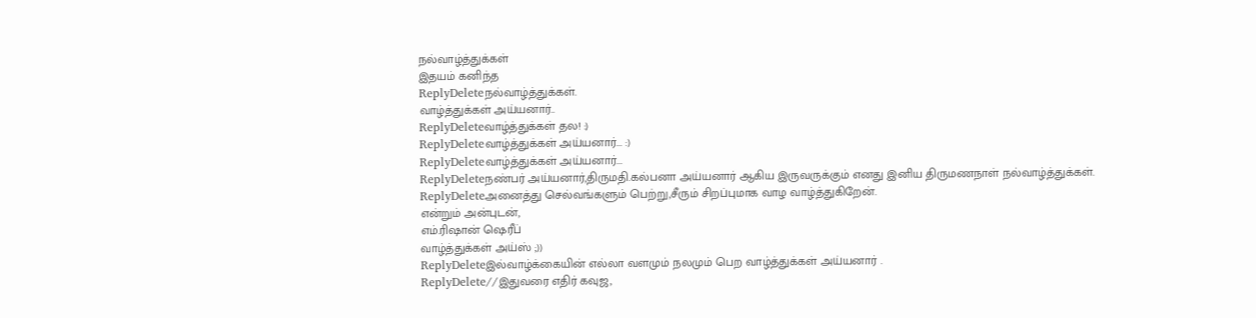நல்வாழ்த்துக்கள்
இதயம் கனிந்த
ReplyDeleteநல்வாழ்த்துக்கள்.
வாழ்த்துக்கள் அய்யனார்..
ReplyDeleteவாழ்த்துக்கள் தல! :)
ReplyDeleteவாழ்த்துக்கள் அய்யனார்... :)
ReplyDeleteவாழ்த்துக்கள் அய்யனார்...
ReplyDeleteநண்பர் அய்யனார்,திருமதி.கல்பனா அய்யனார் ஆகிய இருவருக்கும் எனது இனிய திருமணநாள் நல்வாழ்த்துக்கள்.
ReplyDeleteஅனைத்து செல்வங்களும் பெற்று,சீரும் சிறப்புமாக வாழ வாழ்த்துகிறேன்.
என்றும் அன்புடன்,
எம்.ரிஷான் ஷெரீப்
வாழ்த்துக்கள் அய்ஸ் ;))
ReplyDeleteஇல்வாழ்க்கையின் எல்லா வளமும் நலமும் பெற வாழ்த்துக்கள் அய்யனார் .
ReplyDelete//இதுவரை எதிர் கவுஜ,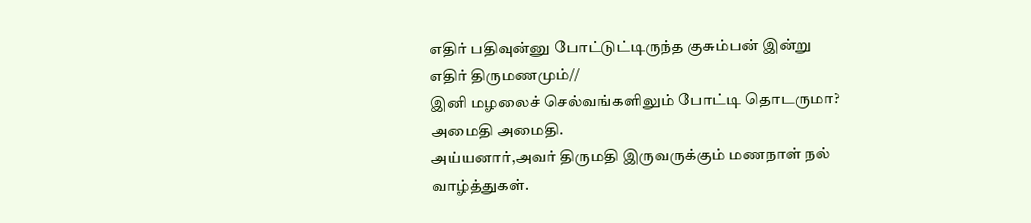எதிர் பதிவுன்னு போட்டுட்டிருந்த குசும்பன் இன்று எதிர் திருமணமும்//
இனி மழலைச் செல்வங்களிலும் போட்டி தொடருமா?
அமைதி அமைதி.
அய்யனார்,அவர் திருமதி இருவருக்கும் மணநாள் நல் வாழ்த்துகள்.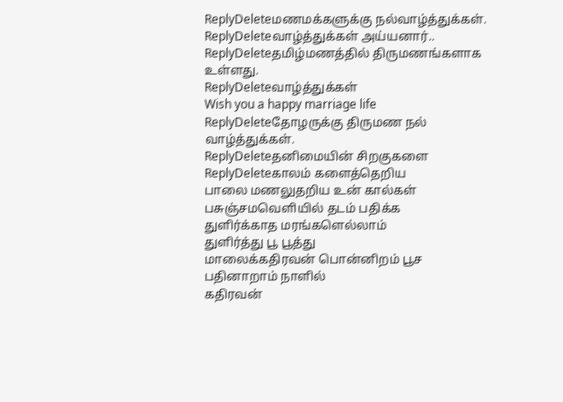ReplyDeleteமணமக்களுக்கு நல்வாழ்த்துக்கள்.
ReplyDeleteவாழ்த்துக்கள் அய்யனார்..
ReplyDeleteதமிழ்மணத்தில் திருமணங்களாக உள்ளது.
ReplyDeleteவாழ்த்துக்கள்
Wish you a happy marriage life
ReplyDeleteதோழருக்கு திருமண நல் வாழ்த்துக்கள்.
ReplyDeleteதனிமையின் சிறகுகளை
ReplyDeleteகாலம் களைத்தெறிய
பாலை மணலுதறிய உன் கால்கள்
பசுஞ்சமவெளியில் தடம் பதிக்க
துளிர்க்காத மரங்களெல்லாம்
துளிர்த்து பூ பூத்து
மாலைக்கதிரவன் பொன்னிறம் பூச
பதினாறாம் நாளில்
கதிரவன்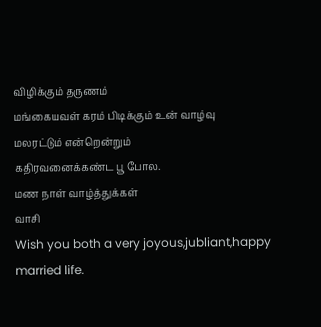விழிக்கும் தருணம்
மங்கையவள் கரம் பிடிக்கும் உன் வாழ்வு
மலரட்டும் என்றென்றும்
கதிரவனைக்கண்ட பூ போல.
மண நாள் வாழ்த்துக்கள்
வாசி
Wish you both a very joyous,jubliant,happy married life.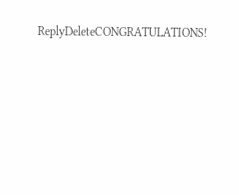ReplyDeleteCONGRATULATIONS!